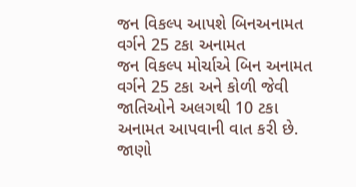જન વિકલ્પ આપશે બિનઅનામત વર્ગને 25 ટકા અનામત
જન વિકલ્પ મોર્ચાએ બિન અનામત વર્ગને 25 ટકા અને કોળી જેવી જાતિઓને અલગથી 10 ટકા અનામત આપવાની વાત કરી છે. જાણો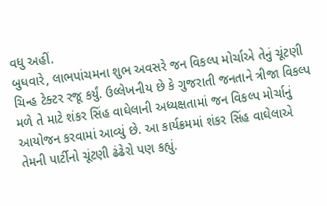વધુ અહીં.
બુધવારે, લાભપાંચમના શુભ અવસરે જન વિકલ્પ મોર્ચાએ તેનું ચૂંટણી ચિન્હ ટેક્ટર રજૂ કર્યું. ઉલ્લેખનીય છે કે ગુજરાતી જનતાને ત્રીજા વિકલ્પ મળે તે માટે શંકર સિંહ વાઘેલાની અધ્યક્ષતામાં જન વિકલ્પ મોર્ચાનું આયોજન કરવામાં આવ્યું છે. આ કાર્યક્રમમાં શંકર સિંહ વાઘેલાએ તેમની પાર્ટીનો ચૂંટણી ઢંઢેરો પણ કહ્યું.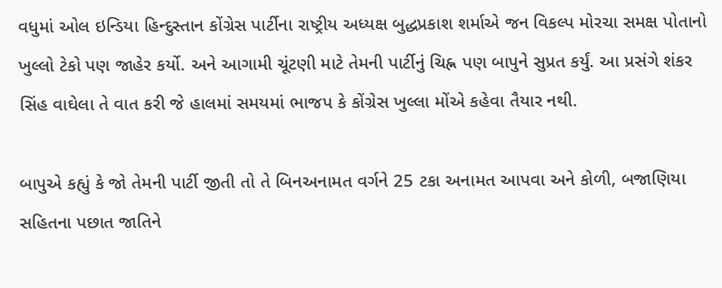વધુમાં ઓલ ઇન્ડિયા હિન્દુસ્તાન કોંગ્રેસ પાર્ટીના રાષ્ટ્રીય અધ્યક્ષ બુદ્ધપ્રકાશ શર્માએ જન વિકલ્પ મોરચા સમક્ષ પોતાનો ખુલ્લો ટેકો પણ જાહેર કર્યો. અને આગામી ચૂંટણી માટે તેમની પાર્ટીનું ચિહ્ન પણ બાપુને સુપ્રત કર્યું. આ પ્રસંગે શંકર સિંહ વાઘેલા તે વાત કરી જે હાલમાં સમયમાં ભાજપ કે કોંગ્રેસ ખુલ્લા મોંએ કહેવા તૈયાર નથી.

બાપુએ કહ્યું કે જો તેમની પાર્ટી જીતી તો તે બિનઅનામત વર્ગને 25 ટકા અનામત આપવા અને કોળી, બજાણિયા સહિતના પછાત જાતિને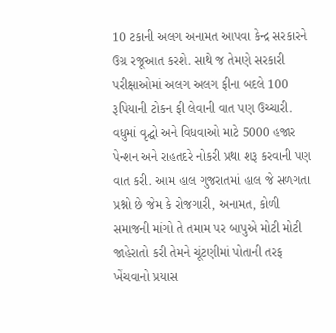10 ટકાની અલગ અનામત આપવા કેન્દ્ર સરકારને ઉગ્ર રજૂઆત કરશે. સાથે જ તેમણે સરકારી પરીક્ષાઓમાં અલગ અલગ ફીના બદલે 100 રૂપિયાની ટોકન ફી લેવાની વાત પણ ઉચ્ચારી. વધુમાં વૃદ્ઘો અને વિધવાઓ માટે 5000 હજાર પેન્શન અને રાહતદરે નોકરી પ્રથા શરૂ કરવાની પણ વાત કરી. આમ હાલ ગુજરાતમાં હાલ જે સળગતા પ્રશ્નો છે જેમ કે રોજગારી, અનામત, કોળી સમાજની માંગો તે તમામ પર બાપુએ મોટી મોટી જાહેરાતો કરી તેમને ચૂંટણીમાં પોતાની તરફ ખેંચવાનો પ્રયાસ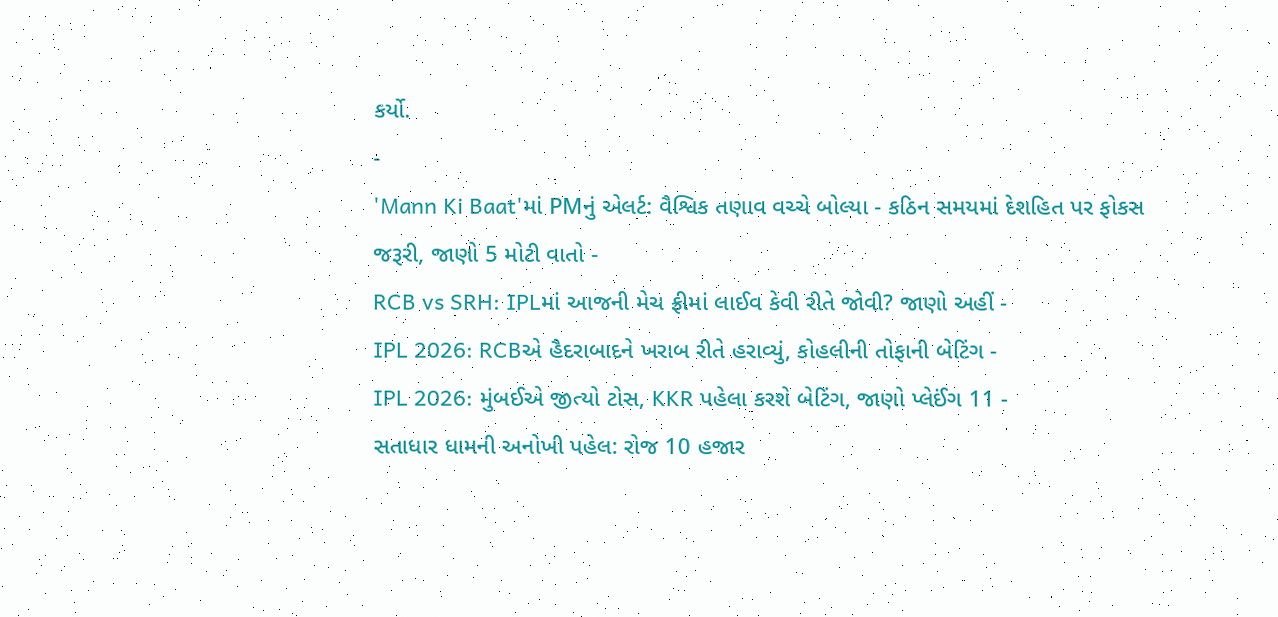કર્યો.
-
'Mann Ki Baat'માં PMનું એલર્ટ: વૈશ્વિક તણાવ વચ્ચે બોલ્યા - કઠિન સમયમાં દેશહિત પર ફોકસ જરૂરી, જાણો 5 મોટી વાતો -
RCB vs SRH: IPLમાં આજની મેચ ફ્રીમાં લાઈવ કેવી રીતે જોવી? જાણો અહીં -
IPL 2026: RCBએ હૈદરાબાદને ખરાબ રીતે હરાવ્યું, કોહલીની તોફાની બેટિંગ -
IPL 2026: મુંબઈએ જીત્યો ટોસ, KKR પહેલા કરશે બેટિંગ, જાણો પ્લેઈંગ 11 -
સતાધાર ધામની અનોખી પહેલ: રોજ 10 હજાર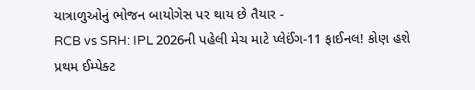યાત્રાળુઓનું ભોજન બાયોગેસ પર થાય છે તૈયાર -
RCB vs SRH: IPL 2026ની પહેલી મેચ માટે પ્લેઈંગ-11 ફાઈનલ! કોણ હશે પ્રથમ ઈમ્પેક્ટ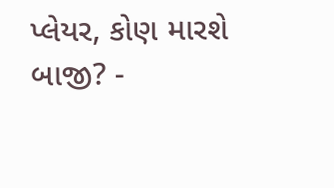પ્લેયર, કોણ મારશે બાજી? -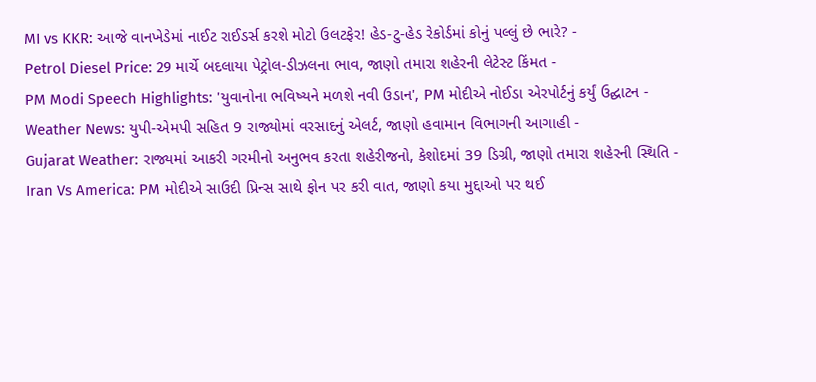MI vs KKR: આજે વાનખેડેમાં નાઈટ રાઈડર્સ કરશે મોટો ઉલટફેર! હેડ-ટુ-હેડ રેકોર્ડમાં કોનું પલ્લું છે ભારે? -
Petrol Diesel Price: 29 માર્ચે બદલાયા પેટ્રોલ-ડીઝલના ભાવ, જાણો તમારા શહેરની લેટેસ્ટ કિંમત -
PM Modi Speech Highlights: 'યુવાનોના ભવિષ્યને મળશે નવી ઉડાન', PM મોદીએ નોઈડા એરપોર્ટનું કર્યું ઉદ્ઘાટન -
Weather News: યુપી-એમપી સહિત 9 રાજ્યોમાં વરસાદનું એલર્ટ, જાણો હવામાન વિભાગની આગાહી -
Gujarat Weather: રાજ્યમાં આકરી ગરમીનો અનુભવ કરતા શહેરીજનો, કેશોદમાં 39 ડિગ્રી, જાણો તમારા શહેરની સ્થિતિ -
Iran Vs America: PM મોદીએ સાઉદી પ્રિન્સ સાથે ફોન પર કરી વાત, જાણો કયા મુદ્દાઓ પર થઈ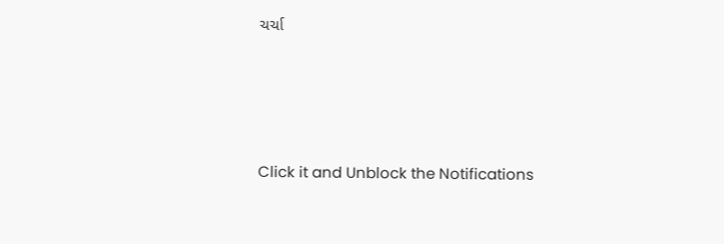ચર્ચા






Click it and Unblock the Notifications